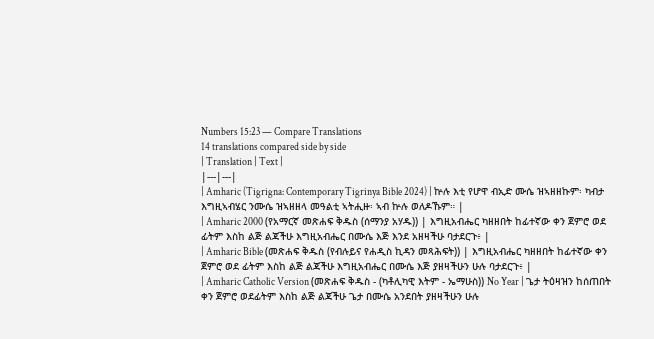Numbers 15:23 — Compare Translations
14 translations compared side by side
| Translation | Text |
|---|---|
| Amharic (Tigrigna: Contemporary Tigrinya Bible 2024) | ኵሉ እቲ የሆዋ ብኢድ ሙሴ ዝኣዘዘኩም፡ ካብታ እግዚኣብሄር ንሙሴ ዝኣዘዘላ መዓልቲ ኣትሒዙ፡ ኣብ ኵሉ ወለዶኹም። |
| Amharic 2000 (የአማርኛ መጽሐፍ ቅዱስ (ሰማንያ አሃዱ)) | እግዚአብሔር ካዘዘበት ከፊተኛው ቀን ጀምሮ ወደ ፊትም እስከ ልጅ ልጃችሁ እግዚአብሔር በሙሴ እጅ እንደ አዘዛችሁ ባታደርጉ፥ |
| Amharic Bible (መጽሐፍ ቅዱስ (የብሉይና የሐዲስ ኪዳን መጻሕፍት)) | እግዚአብሔር ካዘዘበት ከፊተኛው ቀን ጀምሮ ወደ ፊትም እስከ ልጅ ልጃችሁ እግዚአብሔር በሙሴ እጅ ያዘዛችሁን ሁሉ ባታደርጉ፥ |
| Amharic Catholic Version (መጽሐፍ ቅዱስ - (ካቶሊካዊ እትም - ኤማሁስ)) No Year | ጌታ ትዕዛዝን ከሰጠበት ቀን ጀምሮ ወደፊትም እስከ ልጅ ልጃችሁ ጌታ በሙሴ አንደበት ያዘዛችሁን ሁሉ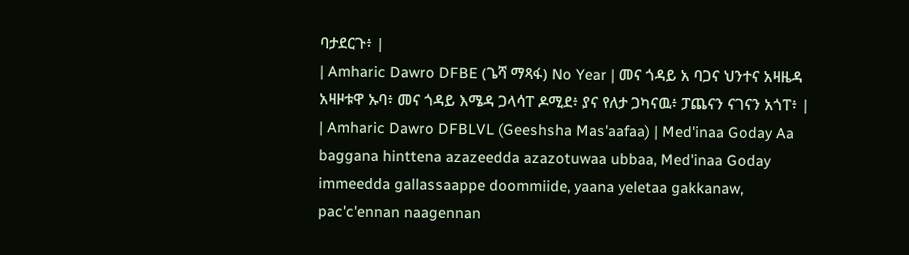ባታደርጉ፥ |
| Amharic Dawro DFBE (ጌሻ ማጻፋ) No Year | መና ጎዳይ አ ባጋና ህንተና አዛዜዳ አዛዞቱዋ ኡባ፥ መና ጎዳይ እሜዳ ጋላሳፐ ዶሚደ፥ ያና የለታ ጋካናዉ፥ ፓጨናን ናገናን አጎፐ፥ |
| Amharic Dawro DFBLVL (Geeshsha Mas'aafaa) | Med'inaa Goday Aa baggana hinttena azazeedda azazotuwaa ubbaa, Med'inaa Goday immeedda gallassaappe doommiide, yaana yeletaa gakkanaw, pac'c'ennan naagennan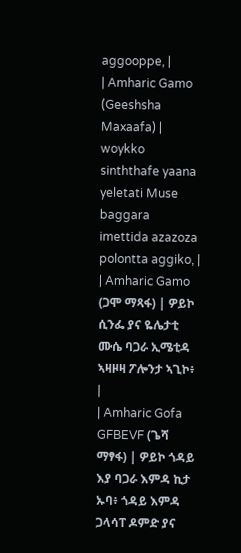aggooppe, |
| Amharic Gamo (Geeshsha Maxaafa) | woykko sinththafe yaana yeletati Muse baggara imettida azazoza polontta aggiko, |
| Amharic Gamo (ጋሞ ማጻፋ) | ዎይኮ ሲንፌ ያና ዬሌታቲ ሙሴ ባጋራ ኢሜቲዳ ኣዛዞዛ ፖሎንታ ኣጊኮ፥ |
| Amharic Gofa GFBEVF (ጌሻ ማፃፋ) | ዎይኮ ጎዳይ እያ ባጋራ እምዳ ኪታ ኡባ፥ ጎዳይ እምዳ ጋላሳፐ ዶምድ ያና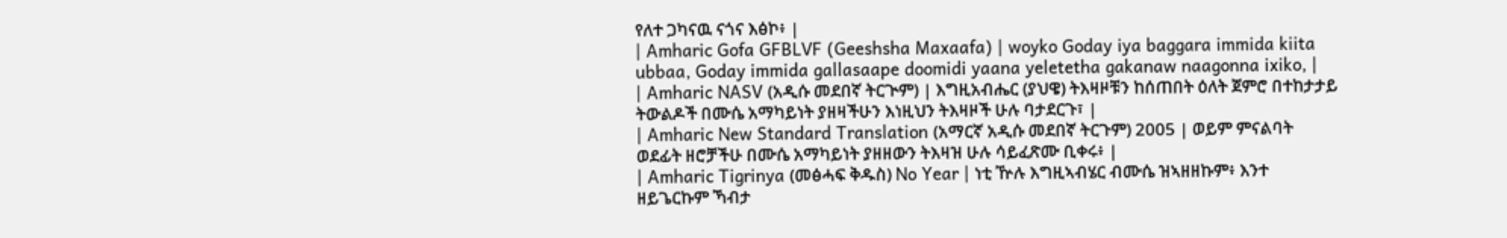የለተ ጋካናዉ ናጎና እፅኮ፥ |
| Amharic Gofa GFBLVF (Geeshsha Maxaafa) | woyko Goday iya baggara immida kiita ubbaa, Goday immida gallasaape doomidi yaana yeletetha gakanaw naagonna ixiko, |
| Amharic NASV (አዲሱ መደበኛ ትርጒም) | እግዚአብሔር (ያህዌ) ትእዛዞቹን ከሰጠበት ዕለት ጀምሮ በተከታታይ ትውልዶች በሙሴ አማካይነት ያዘዛችሁን እነዚህን ትእዛዞች ሁሉ ባታደርጉ፣ |
| Amharic New Standard Translation (አማርኛ አዲሱ መደበኛ ትርጉም) 2005 | ወይም ምናልባት ወደፊት ዘሮቻችሁ በሙሴ አማካይነት ያዘዘውን ትእዛዝ ሁሉ ሳይፈጽሙ ቢቀሩ፥ |
| Amharic Tigrinya (መፅሓፍ ቅዱስ) No Year | ነቲ ዅሉ እግዚኣብሄር ብሙሴ ዝኣዘዘኩም፥ እንተ ዘይጌርኩም ኻብታ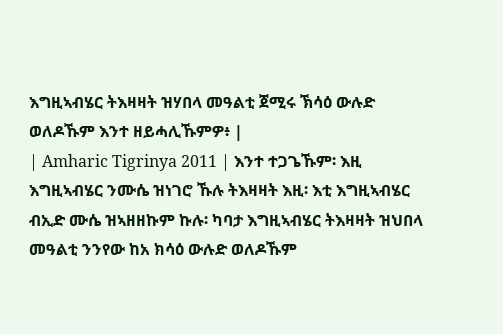እግዚኣብሄር ትእዛዛት ዝሃበላ መዓልቲ ጀሚሩ ኽሳዕ ውሉድ ወለዶኹም እንተ ዘይሓሊኹምዎ፥ |
| Amharic Tigrinya 2011 | እንተ ተጋጌኹም፡ እዚ እግዚኣብሄር ንሙሴ ዝነገሮ ኹሉ ትእዛዛት እዚ፡ እቲ እግዚኣብሄር ብኢድ ሙሴ ዝኣዘዘኩም ኩሉ፡ ካባታ እግዚኣብሄር ትእዛዛት ዝህበላ መዓልቲ ንንየው ከአ ክሳዕ ውሉድ ወለዶኹም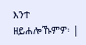እንተ ዘይሐሎኹምዎ፡ |